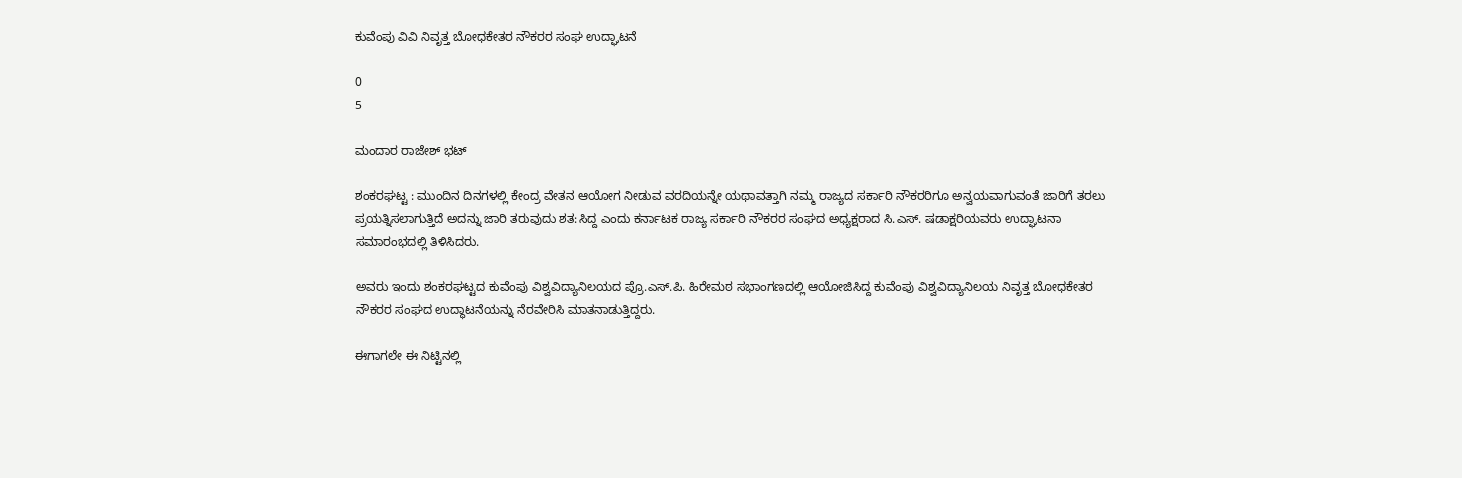ಕುವೆಂಪು ವಿವಿ ನಿವೃತ್ತ ಬೋಧಕೇತರ ನೌಕರರ ಸಂಘ ಉದ್ಘಾಟನೆ

0
5

ಮಂದಾರ ರಾಜೇಶ್ ಭಟ್

ಶಂಕರಘಟ್ಟ : ಮುಂದಿನ ದಿನಗಳಲ್ಲಿ ಕೇಂದ್ರ ವೇತನ ಆಯೋಗ ನೀಡುವ ವರದಿಯನ್ನೇ ಯಥಾವತ್ತಾಗಿ ನಮ್ಮ ರಾಜ್ಯದ ಸರ್ಕಾರಿ ನೌಕರರಿಗೂ ಅನ್ವಯವಾಗುವಂತೆ ಜಾರಿಗೆ ತರಲು ಪ್ರಯತ್ನಿಸಲಾಗುತ್ತಿದೆ ಅದನ್ನು ಜಾರಿ ತರುವುದು ಶತ:ಸಿದ್ದ ಎಂದು ಕರ್ನಾಟಕ ರಾಜ್ಯ ಸರ್ಕಾರಿ ನೌಕರರ ಸಂಘದ ಅಧ್ಯಕ್ಷರಾದ ಸಿ.ಎಸ್. ಷಡಾಕ್ಷರಿಯವರು ಉದ್ಘಾಟನಾ ಸಮಾರಂಭದಲ್ಲಿ ತಿಳಿಸಿದರು.

ಅವರು ಇಂದು ಶಂಕರಘಟ್ಟದ ಕುವೆಂಪು ವಿಶ್ವವಿದ್ಯಾನಿಲಯದ ಪ್ರೊ.ಎಸ್.ಪಿ. ಹಿರೇಮಠ ಸಭಾಂಗಣದಲ್ಲಿ ಆಯೋಜಿಸಿದ್ದ ಕುವೆಂಪು ವಿಶ್ವವಿದ್ಯಾನಿಲಯ ನಿವೃತ್ತ ಬೋಧಕೇತರ ನೌಕರರ ಸಂಘದ ಉದ್ಥಾಟನೆಯನ್ನು ನೆರವೇರಿಸಿ ಮಾತನಾಡುತ್ತಿದ್ದರು.

ಈಗಾಗಲೇ ಈ ನಿಟ್ಟಿನಲ್ಲಿ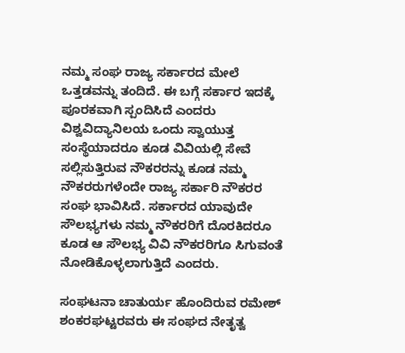ನಮ್ಮ ಸಂಘ ರಾಜ್ಯ ಸರ್ಕಾರದ ಮೇಲೆ ಒತ್ತಡವನ್ನು ತಂದಿದೆ. ಈ ಬಗ್ಗೆ ಸರ್ಕಾರ ಇದಕ್ಕೆ ಪೂರಕವಾಗಿ ಸ್ಪಂದಿಸಿದೆ ಎಂದರು ವಿಶ್ವವಿದ್ಯಾನಿಲಯ ಒಂದು ಸ್ವಾಯುತ್ತ ಸಂಸ್ಥೆಯಾದರೂ ಕೂಡ ವಿವಿಯಲ್ಲಿ ಸೇವೆ ಸಲ್ಲಿಸುತ್ತಿರುವ ನೌಕರರನ್ನು ಕೂಡ ನಮ್ಮ ನೌಕರರುಗಳೆಂದೇ ರಾಜ್ಯ ಸರ್ಕಾರಿ ನೌಕರರ ಸಂಘ ಭಾವಿಸಿದೆ. ಸರ್ಕಾರದ ಯಾವುದೇ ಸೌಲಭ್ಯಗಳು ನಮ್ಮ ನೌಕರರಿಗೆ ದೊರಕಿದರೂ ಕೂಡ ಆ ಸೌಲಭ್ಯ ವಿವಿ ನೌಕರರಿಗೂ ಸಿಗುವಂತೆ ನೋಡಿಕೊಳ್ಳಲಾಗುತ್ತಿದೆ ಎಂದರು.

ಸಂಘಟನಾ ಚಾತುರ್ಯ ಹೊಂದಿರುವ ರಮೇಶ್ ಶಂಕರಘಟ್ಟರವರು ಈ ಸಂಘದ ನೇತೃತ್ವ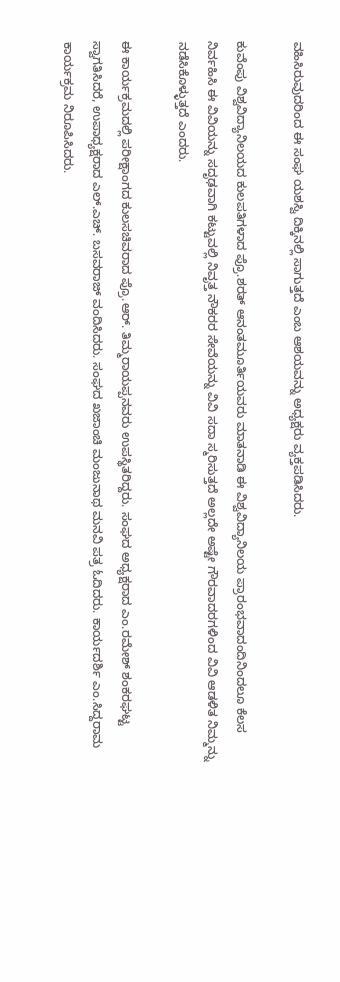ವಹಿಸಿರುವುದರಿಂದ ಈ ಸಂಘ ಯಶಸ್ವಿ ದಿಕ್ಕಿನಲ್ಲಿ ಸಾಗುತ್ತದೆ ಎಂಬ ಆಶಯವನ್ನು ಅಧ್ಯಕ್ಷರು ವ್ಯಕ್ತಪಡಿಸಿದರು.

ಕುವೆಂಪು ವಿಶ್ವವಿದ್ಯಾನಿಲಯದ ಕುಲಪತಿಗಳಾದ ಪ್ರೊ.ಶರತ್ ಆನಂತಮೂರ್ತಿಯವರು ಮಾತನಾಡಿ ಈ ವಿಶ್ವವಿದ್ಯಾನಿಲಯ ಪ್ರಾರಂಭವಾದಂದಿನಿಂದಲೂ ಕೆಲಸ ನಿರ್ವಹಿಸಿ ಈ ವಿವಿಯನ್ನು ಸದೃಢವಾಗಿ ಕಟ್ಟುವಲ್ಲಿ ನಿವೃತ್ತ ನೌಕರರ ಸೇವೆಯನ್ನು ವಿವಿ ಸದಾ ಸ್ಮರಿಸುತ್ತದೆ ಅಲ್ಲದೇ ಅಷ್ಟೇ ಗೌರವಾದರಗಳಿಂದ ವಿವಿ ಆಡಳಿತ ನಿಮ್ಮನ್ನು ನಡೆಸಿಕೊಳ್ಳುತ್ತದೆ ಎಂದರು.

ಈ ಕಾರ್ಯಕ್ರಮದಲ್ಲಿ ಪರೀಕ್ಷಾಂಗದ ಕುಲಸಚಿವರಾದ ಪ್ರೊ.ಆರ್. ತಿಮ್ಮರಾಯಪ್ಪನವರು ಉಪಸ್ಥಿತರಿದ್ದರು. ಸಂಘದ ಅಧ್ಯಕ್ಷರಾದ ಎಂ.ರಮೇಶ್ ಶಂಕರಘಟ್ಟ ಸ್ವಾಗತಿಸಿದರೆ, ಉಪಾಧ್ಯಕ್ಷರಾದ ಎಲ್.ಎಚ್. ಬಸವರಾಜ್ ವಂದಿಸಿದರು. ಸಂಘದ ಖಜಾಂಚಿ ಮಂಜುನಾಥ ಮನವಿ ಪತ್ರ ಓದಿದರು. ಕಾರ್ಯದರ್ಶಿ ಎಂ.ಸಿದ್ದರಾಮ ಕಾರ್ಯಕ್ರಮ ನಿರೂಪಿಸಿದರು.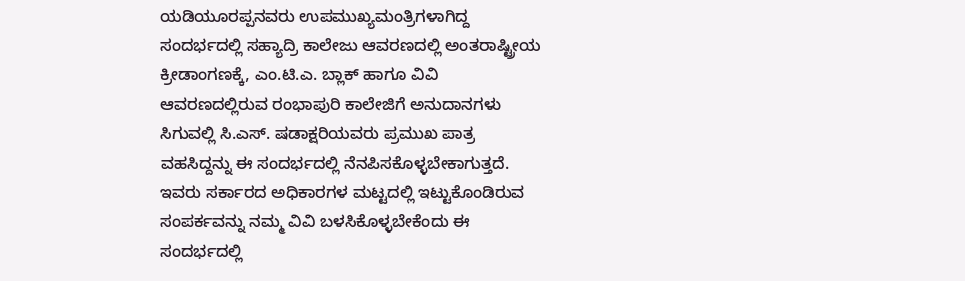ಯಡಿಯೂರಪ್ಪನವರು ಉಪಮುಖ್ಯಮಂತ್ರಿಗಳಾಗಿದ್ದ ಸಂದರ್ಭದಲ್ಲಿ ಸಹ್ಯಾದ್ರಿ ಕಾಲೇಜು ಆವರಣದಲ್ಲಿ ಅಂತರಾಷ್ಟ್ರೀಯ ಕ್ರೀಡಾಂಗಣಕ್ಕೆ, ಎಂ.ಟಿ.ಎ. ಬ್ಲಾಕ್ ಹಾಗೂ ವಿವಿ ಆವರಣದಲ್ಲಿರುವ ರಂಭಾಪುರಿ ಕಾಲೇಜಿಗೆ ಅನುದಾನಗಳು ಸಿಗುವಲ್ಲಿ ಸಿ.ಎಸ್. ಷಡಾಕ್ಷರಿಯವರು ಪ್ರಮುಖ ಪಾತ್ರ ವಹಸಿದ್ದನ್ನು ಈ ಸಂದರ್ಭದಲ್ಲಿ ನೆನಪಿಸಕೊಳ್ಳಬೇಕಾಗುತ್ತದೆ. ಇವರು ಸರ್ಕಾರದ ಅಧಿಕಾರಗಳ ಮಟ್ಟದಲ್ಲಿ ಇಟ್ಟುಕೊಂಡಿರುವ ಸಂಪರ್ಕವನ್ನು ನಮ್ಮ ವಿವಿ ಬಳಸಿಕೊಳ್ಳಬೇಕೆಂದು ಈ ಸಂದರ್ಭದಲ್ಲಿ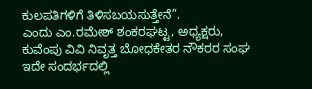ಕುಲಪತಿಗಳಿಗೆ ತಿಳಿಸಬಯಸುತ್ತೇನೆ”.
ಎಂದು ಎಂ.ರಮೇಶ್ ಶಂಕರಘಟ್ಟ, ಅಧ್ಯಕ್ಷರು, ಕುವೆಂಪು ವಿವಿ ನಿವೃತ್ತ ಬೋಧಕೇತರ ನೌಕರರ ಸಂಘ ಇದೇ ಸಂದರ್ಭದಲ್ಲಿ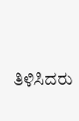ತಿಳಿಸಿದರು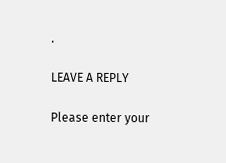.

LEAVE A REPLY

Please enter your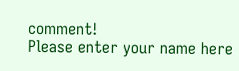comment!
Please enter your name here